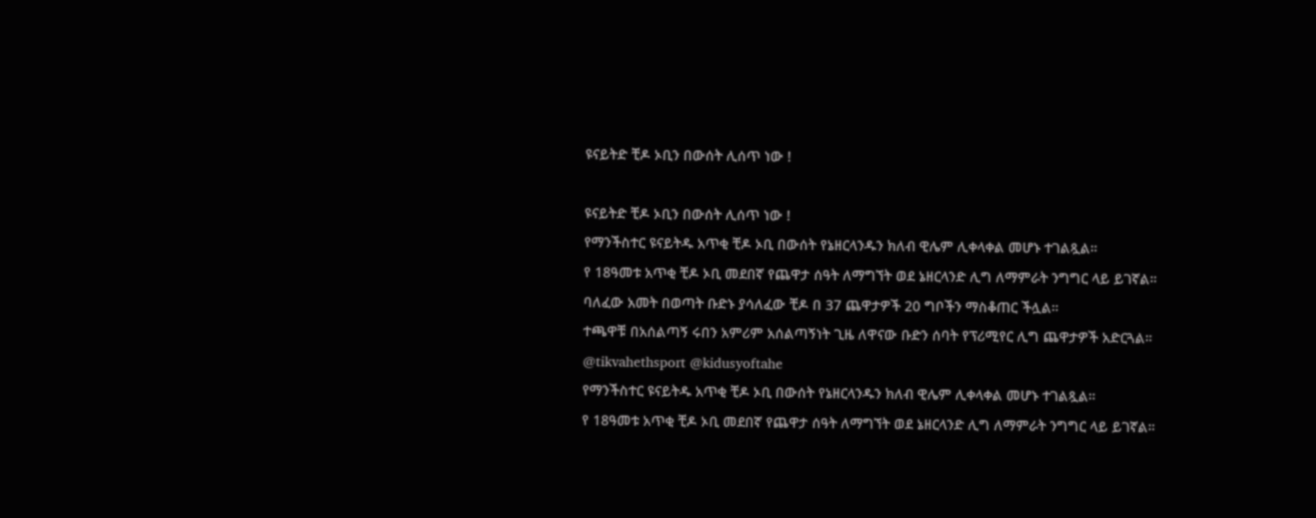ዩናይትድ ቺዶ ኦቢን በውሰት ሊሰጥ ነው !

ዩናይትድ ቺዶ ኦቢን በውሰት ሊሰጥ ነው !
የማንችስተር ዩናይትዱ አጥቂ ቺዶ ኦቢ በውሰት የኔዘርላንዱን ክለብ ዊሌም ሊቀላቀል መሆኑ ተገልጿል።
የ 18ዓመቱ አጥቂ ቺዶ ኦቢ መደበኛ የጨዋታ ሰዓት ለማግኘት ወደ ኔዘርላንድ ሊግ ለማምራት ንግግር ላይ ይገኛል።
ባለፈው አመት በወጣት ቡድኑ ያሳለፈው ቺዶ በ 37 ጨዋታዎች 20 ግቦችን ማስቆጠር ችሏል።
ተጫዋቹ በአሰልጣኝ ሩበን አምሪም አሰልጣኝነት ጊዜ ለዋናው ቡድን ሰባት የፕሪሚየር ሊግ ጨዋታዎች አድርጓል።
@tikvahethsport @kidusyoftahe
የማንችስተር ዩናይትዱ አጥቂ ቺዶ ኦቢ በውሰት የኔዘርላንዱን ክለብ ዊሌም ሊቀላቀል መሆኑ ተገልጿል።
የ 18ዓመቱ አጥቂ ቺዶ ኦቢ መደበኛ የጨዋታ ሰዓት ለማግኘት ወደ ኔዘርላንድ ሊግ ለማምራት ንግግር ላይ ይገኛል።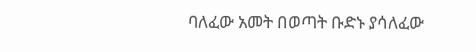ባለፈው አመት በወጣት ቡድኑ ያሳለፈው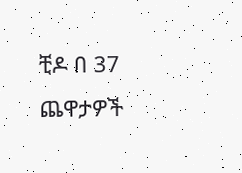ቺዶ በ 37 ጨዋታዎች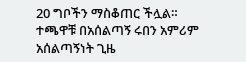20 ግቦችን ማስቆጠር ችሏል።
ተጫዋቹ በአሰልጣኝ ሩበን አምሪም አሰልጣኝነት ጊዜ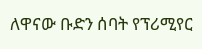ለዋናው ቡድን ሰባት የፕሪሚየር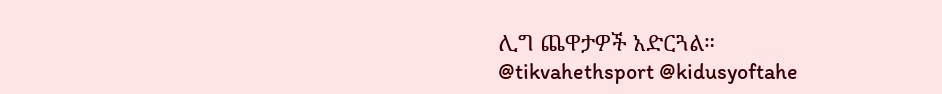ሊግ ጨዋታዎች አድርጓል።
@tikvahethsport @kidusyoftahe